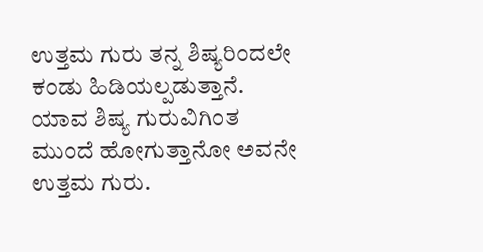ಉತ್ತಮ ಗುರು ತನ್ನ ಶಿಷ್ಯರಿಂದಲೇ ಕಂಡು ಹಿಡಿಯಲ್ಪಡುತ್ತಾನೆ. ಯಾವ ಶಿಷ್ಯ ಗುರುವಿಗಿಂತ ಮುಂದೆ ಹೋಗುತ್ತಾನೋ ಅವನೇ ಉತ್ತಮ ಗುರು.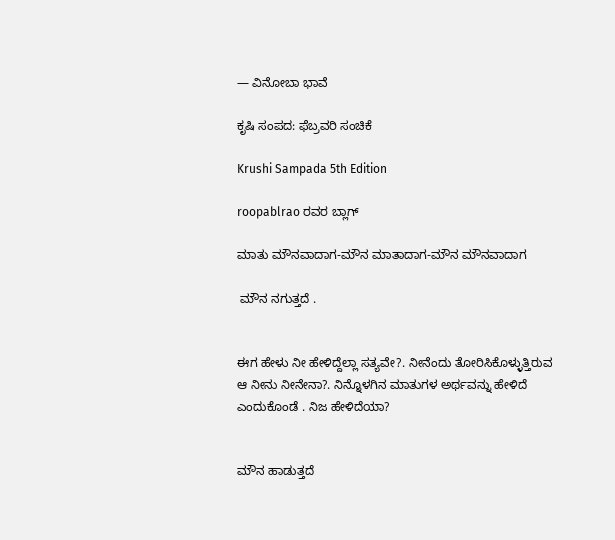— ವಿನೋಬಾ ಭಾವೆ

ಕೃಷಿ ಸಂಪದ: ಫೆಬ್ರವರಿ ಸಂಚಿಕೆ

Krushi Sampada 5th Edition

roopablrao ರವರ ಬ್ಲಾಗ್

ಮಾತು ಮೌನವಾದಾಗ-ಮೌನ ಮಾತಾದಾಗ-ಮೌನ ಮೌನವಾದಾಗ

 ಮೌನ ನಗುತ್ತದೆ .


ಈಗ ಹೇಳು ನೀ ಹೇಳಿದ್ದೆಲ್ಲಾ ಸತ್ಯವೇ?. ನೀನೆಂದು ತೋರಿಸಿಕೊಳ್ಳುತ್ತಿರುವ ಆ ನೀನು ನೀನೇನಾ?. ನಿನ್ನೊಳಗಿನ ಮಾತುಗಳ ಅರ್ಥವನ್ನು ಹೇಳಿದೆ ಎಂದುಕೊಂಡೆ . ನಿಜ ಹೇಳಿದೆಯಾ?


ಮೌನ ಹಾಡುತ್ತದೆ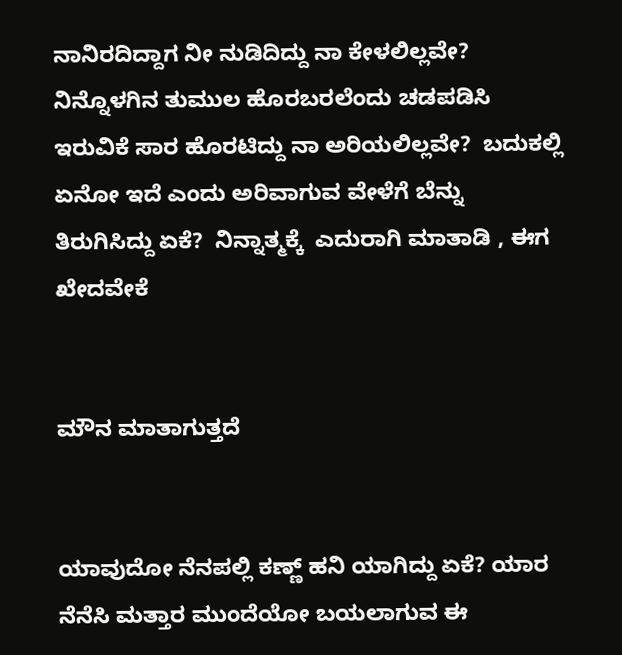ನಾನಿರದಿದ್ದಾಗ ನೀ ನುಡಿದಿದ್ದು ನಾ ಕೇಳಲಿಲ್ಲವೇ? ನಿನ್ನೊಳಗಿನ ತುಮುಲ ಹೊರಬರಲೆಂದು ಚಡಪಡಿಸಿ ಇರುವಿಕೆ ಸಾರ ಹೊರಟಿದ್ದು ನಾ ಅರಿಯಲಿಲ್ಲವೇ?  ಬದುಕಲ್ಲಿ ಏನೋ ಇದೆ ಎಂದು ಅರಿವಾಗುವ ವೇಳೆಗೆ ಬೆನ್ನು ತಿರುಗಿಸಿದ್ದು ಏಕೆ?  ನಿನ್ನಾತ್ಮಕ್ಕೆ  ಎದುರಾಗಿ ಮಾತಾಡಿ , ಈಗ ಖೇದವೇಕೆ


ಮೌನ ಮಾತಾಗುತ್ತದೆ


ಯಾವುದೋ ನೆನಪಲ್ಲಿ ಕಣ್ಣ್ ಹನಿ ಯಾಗಿದ್ದು ಏಕೆ? ಯಾರ ನೆನೆಸಿ ಮತ್ತಾರ ಮುಂದೆಯೋ ಬಯಲಾಗುವ ಈ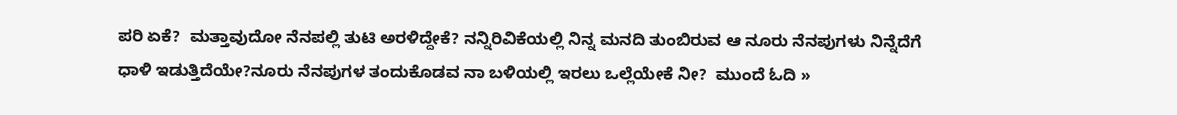ಪರಿ ಏಕೆ?  ಮತ್ತಾವುದೋ ನೆನಪಲ್ಲಿ ತುಟಿ ಅರಳಿದ್ದೇಕೆ? ನನ್ನಿರಿವಿಕೆಯಲ್ಲಿ ನಿನ್ನ ಮನದಿ ತುಂಬಿರುವ ಆ ನೂರು ನೆನಪುಗಳು ನಿನ್ನೆದೆಗೆ ಧಾಳಿ ಇಡುತ್ತಿದೆಯೇ?ನೂರು ನೆನಪುಗಳ ತಂದುಕೊಡವ ನಾ ಬಳಿಯಲ್ಲಿ ಇರಲು ಒಲ್ಲೆಯೇಕೆ ನೀ?  ಮುಂದೆ ಓದಿ »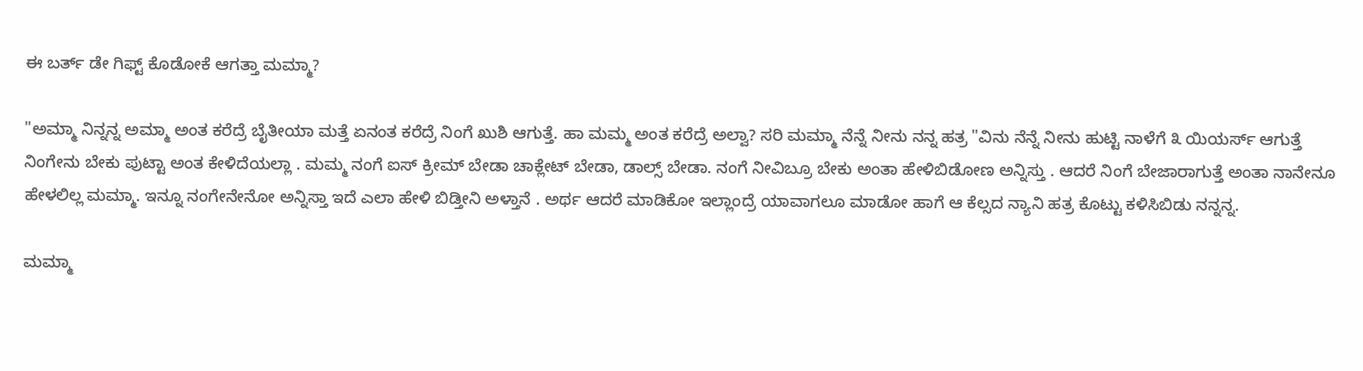ಈ ಬರ್ತ್ ಡೇ ಗಿಫ್ಟ್ ಕೊಡೋಕೆ ಆಗತ್ತಾ ಮಮ್ಮಾ?

"ಅಮ್ಮಾ ನಿನ್ನನ್ನ ಅಮ್ಮಾ ಅಂತ ಕರೆದ್ರೆ ಬೈತೀಯಾ ಮತ್ತೆ ಏನಂತ ಕರೆದ್ರೆ ನಿಂಗೆ ಖುಶಿ ಆಗುತ್ತೆ. ಹಾ ಮಮ್ಮ ಅಂತ ಕರೆದ್ರೆ ಅಲ್ವಾ? ಸರಿ ಮಮ್ಮಾ ನೆನ್ನೆ ನೀನು ನನ್ನ ಹತ್ರ "ವಿನು ನೆನ್ನೆ ನೀನು ಹುಟ್ಟಿ ನಾಳೆಗೆ ೩ ಯಿಯರ್ಸ್ ಆಗುತ್ತೆ ನಿಂಗೇನು ಬೇಕು ಪುಟ್ಟಾ ಅಂತ ಕೇಳಿದೆಯಲ್ಲಾ . ಮಮ್ಮ ನಂಗೆ ಐಸ್ ಕ್ರೀಮ್ ಬೇಡಾ ಚಾಕ್ಲೇಟ್ ಬೇಡಾ, ಡಾಲ್ಸ್ ಬೇಡಾ. ನಂಗೆ ನೀವಿಬ್ರೂ ಬೇಕು ಅಂತಾ ಹೇಳಿಬಿಡೋಣ ಅನ್ನಿಸ್ತು . ಆದರೆ ನಿಂಗೆ ಬೇಜಾರಾಗುತ್ತೆ ಅಂತಾ ನಾನೇನೂ ಹೇಳಲಿಲ್ಲ ಮಮ್ಮಾ. ಇನ್ನೂ ನಂಗೇನೇನೋ ಅನ್ನಿಸ್ತಾ ಇದೆ ಎಲಾ ಹೇಳಿ ಬಿಡ್ತೀನಿ ಅಳ್ತಾನೆ . ಅರ್ಥ ಆದರೆ ಮಾಡಿಕೋ ಇಲ್ಲಾಂದ್ರೆ ಯಾವಾಗಲೂ ಮಾಡೋ ಹಾಗೆ ಆ ಕೆಲ್ಸದ ನ್ಯಾನಿ ಹತ್ರ ಕೊಟ್ಟು ಕಳಿಸಿಬಿಡು ನನ್ನನ್ನ.

ಮಮ್ಮಾ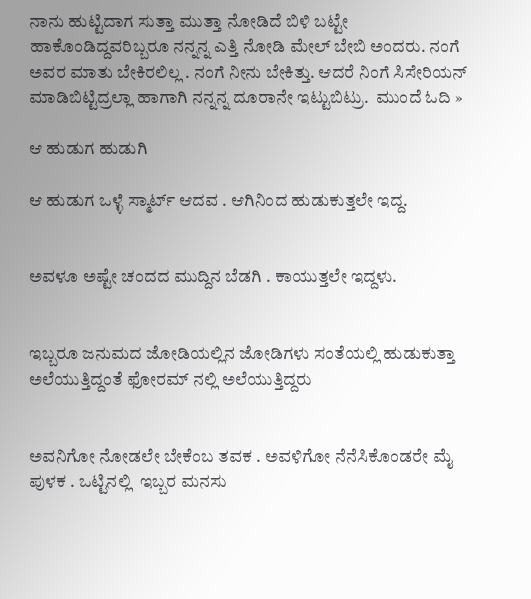ನಾನು ಹುಟ್ಟಿದಾಗ ಸುತ್ತಾ ಮುತ್ತಾ ನೋಡಿದೆ ಬಿಳಿ ಬಟ್ಟೇ ಹಾಕೊಂಡಿದ್ದವರಿಬ್ಬರೂ ನನ್ನನ್ನ ಎತ್ತಿ ನೋಡಿ ಮೇಲ್ ಬೇಬಿ ಅಂದರು. ನಂಗೆ ಅವರ ಮಾತು ಬೇಕಿರಲಿಲ್ಲ . ನಂಗೆ ನೀನು ಬೇಕಿತ್ತು. ಆದರೆ ನಿಂಗೆ ಸಿಸೇರಿಯನ್ ಮಾಡಿಬಿಟ್ಟಿದ್ರಲ್ಲಾ ಹಾಗಾಗಿ ನನ್ನನ್ನ ದೂರಾನೇ ಇಟ್ಟುಬಿಟ್ರು.  ಮುಂದೆ ಓದಿ »

ಆ ಹುಡುಗ ಹುಡುಗಿ

ಆ ಹುಡುಗ ಒಳ್ಳೆ ಸ್ಮಾರ್ಟ್ ಆದವ . ಆಗಿನಿಂದ ಹುಡುಕುತ್ತಲೇ ಇದ್ದ.


ಅವಳೂ ಅಷ್ಟೇ ಚಂದದ ಮುದ್ದಿನ ಬೆಡಗಿ . ಕಾಯುತ್ತಲೇ ಇದ್ದಳು.


ಇಬ್ಬರೂ ಜನುಮದ ಜೋಡಿಯಲ್ಲಿನ ಜೋಡಿಗಳು ಸಂತೆಯಲ್ಲಿ ಹುಡುಕುತ್ತಾ ಅಲೆಯುತ್ತಿದ್ದಂತೆ ಫೋರಮ್ ನಲ್ಲಿ ಅಲೆಯುತ್ತಿದ್ದರು


ಅವನಿಗೋ ನೋಡಲೇ ಬೇಕೆಂಬ ತವಕ . ಅವಳಿಗೋ ನೆನೆಸಿಕೊಂಡರೇ ಮೈ ಪುಳಕ . ಒಟ್ಟಿನಲ್ಲಿ  ಇಬ್ಬರ ಮನಸು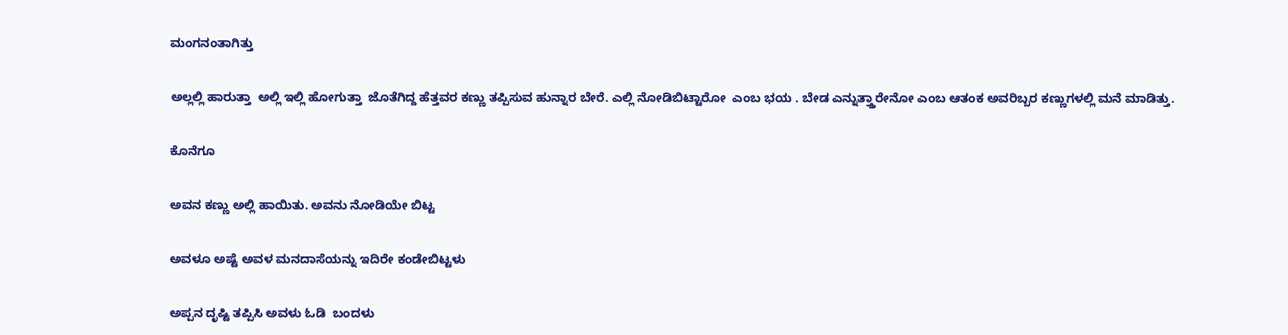ಮಂಗನಂತಾಗಿತ್ತು


ಅಲ್ಲಲ್ಲಿ ಹಾರುತ್ತಾ  ಅಲ್ಲಿ ಇಲ್ಲಿ ಹೋಗುತ್ತಾ  ಜೊತೆಗಿದ್ದ ಹೆತ್ತವರ ಕಣ್ಣು ತಪ್ಪಿಸುವ ಹುನ್ನಾರ ಬೇರೆ. ಎಲ್ಲಿ ನೋಡಿಬಿಟ್ಟಾರೋ  ಎಂಬ ಭಯ . ಬೇಡ ಎನ್ನುತ್ತ್ತಾರೇನೋ ಎಂಬ ಆತಂಕ ಅವರಿಬ್ಬರ ಕಣ್ಣುಗಳಲ್ಲಿ ಮನೆ ಮಾಡಿತ್ತು.


ಕೊನೆಗೂ


ಅವನ ಕಣ್ಣು ಅಲ್ಲಿ ಹಾಯಿತು. ಅವನು ನೋಡಿಯೇ ಬಿಟ್ಟ


ಅವಳೂ ಅಷ್ಟೆ ಅವಳ ಮನದಾಸೆಯನ್ನು ಇದಿರೇ ಕಂಡೇಬಿಟ್ಟಳು


ಅಪ್ಪನ ದೃಷ್ಟಿ ತಪ್ಪಿಸಿ ಅವಳು ಓಡಿ  ಬಂದಳು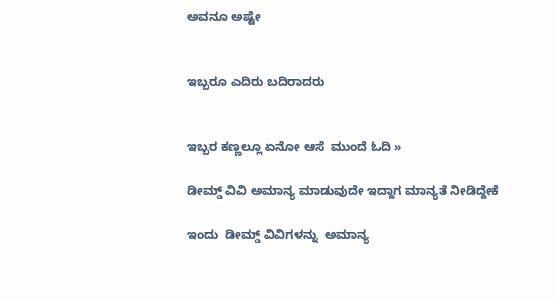ಅವನೂ ಅಷ್ಟೇ


ಇಬ್ಬರೂ ಎದಿರು ಬದಿರಾದರು


ಇಬ್ಬರ ಕಣ್ಣಲ್ಲೂ ಏನೋ ಆಸೆ  ಮುಂದೆ ಓದಿ »

ಡೀಮ್ಡ್ ವಿವಿ ಅಮಾನ್ಯ ಮಾಡುವುದೇ ಇದ್ದಾಗ ಮಾನ್ಯತೆ ನೀಡಿದ್ದೇಕೆ

ಇಂದು  ಡೀಮ್ಡ್ ವಿವಿಗಳನ್ನು  ಅಮಾನ್ಯ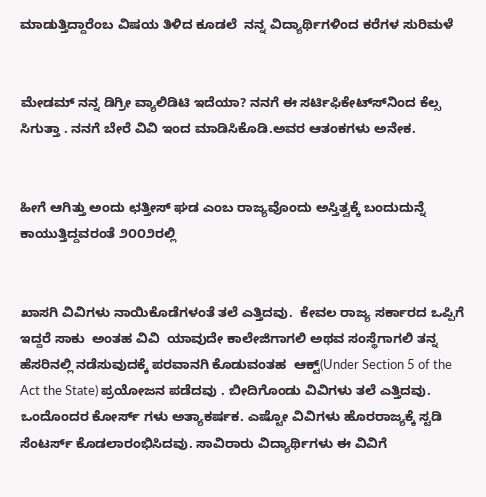ಮಾಡುತ್ತಿದ್ದಾರೆಂಬ ವಿಷಯ ತಿಳಿದ ಕೂಡಲೆ  ನನ್ನ ವಿದ್ಯಾರ್ಥಿಗಳಿಂದ ಕರೆಗಳ ಸುರಿಮಳೆ


ಮೇಡಮ್ ನನ್ನ ಡಿಗ್ರೀ ವ್ಯಾಲಿಡಿಟಿ ಇದೆಯಾ? ನನಗೆ ಈ ಸರ್ಟಿಫಿಕೇಟ್ಸ್‍ನಿಂದ ಕೆಲ್ಸ ಸಿಗುತ್ತಾ . ನನಗೆ ಬೇರೆ ವಿವಿ ಇಂದ ಮಾಡಿಸಿಕೊಡಿ.ಅವರ ಆತಂಕಗಳು ಅನೇಕ.


ಹೀಗೆ ಆಗಿತ್ತು ಅಂದು ಛತ್ತೀಸ್ ಘಡ ಎಂಬ ರಾಜ್ಯವೊಂದು ಅಸ್ತಿತ್ವಕ್ಕೆ ಬಂದುದುನ್ನೆ ಕಾಯುತ್ತಿದ್ದವರಂತೆ ೨೦೦೨ರಲ್ಲಿ


ಖಾಸಗಿ ವಿವಿಗಳು ನಾಯಿಕೊಡೆಗಳಂತೆ ತಲೆ ಎತ್ತಿದವು.  ಕೇವಲ ರಾಜ್ಯ ಸರ್ಕಾರದ ಒಪ್ಪಿಗೆ ಇದ್ದರೆ ಸಾಕು  ಅಂತಹ ವಿವಿ  ಯಾವುದೇ ಕಾಲೇಜಿಗಾಗಲಿ ಅಥವ ಸಂಸ್ಥೆಗಾಗಲಿ ತನ್ನ  ಹೆಸರಿನಲ್ಲಿ ನಡೆಸುವುದಕ್ಕೆ ಪರವಾನಗಿ ಕೊಡುವಂತಹ  ಆಕ್ಟ್(Under Section 5 of the Act the State) ಪ್ರಯೋಜನ ಪಡೆದವು . ಬೀದಿಗೊಂಡು ವಿವಿಗಳು ತಲೆ ಎತ್ತಿದವು. ಒಂದೊಂದರ ಕೋರ್ಸ್ ಗಳು ಅತ್ಯಾಕರ್ಷಕ. ಎಷ್ಟೋ ವಿವಿಗಳು ಹೊರರಾಜ್ಯಕ್ಕೆ ಸ್ಟಡಿ ಸೆಂಟರ್ಸ್ ಕೊಡಲಾರಂಭಿಸಿದವು. ಸಾವಿರಾರು ವಿದ್ಯಾರ್ಥಿಗಳು ಈ ವಿವಿಗೆ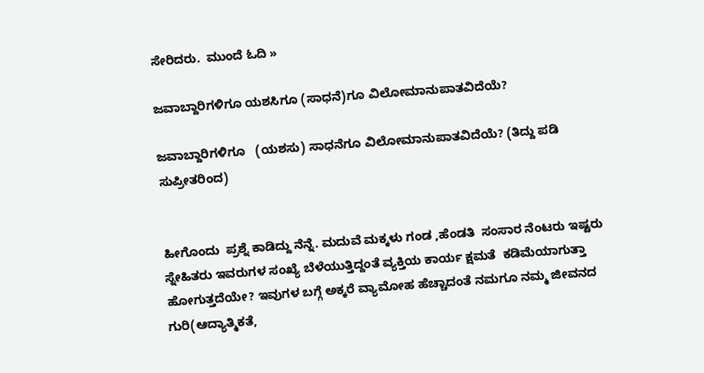ಸೇರಿದರು.  ಮುಂದೆ ಓದಿ »

ಜವಾಬ್ದಾರಿಗಳಿಗೂ ಯಶಸಿಗೂ (ಸಾಧನೆ)ಗೂ ವಿಲೋಮಾನುಪಾತವಿದೆಯೆ?

ಜವಾಬ್ದಾರಿಗಳಿಗೂ   (ಯಶಸು) ಸಾಧನೆಗೂ ವಿಲೋಮಾನುಪಾತವಿದೆಯೆ? (ತಿದ್ದು ಪಡಿ ಸುಪ್ರೀತರಿಂದ)


ಹೀಗೊಂದು  ಪ್ರಶ್ನೆ ಕಾಡಿದ್ದು ನೆನ್ನೆ. ಮದುವೆ ಮಕ್ಕಳು ಗಂಡ ,ಹೆಂಡತಿ  ಸಂಸಾರ ನೆಂಟರು ಇಷ್ಟರು ಸ್ನೇಹಿತರು ಇವರುಗಳ ಸಂಖ್ಯೆ ಬೆಳೆಯುತ್ತಿದ್ದಂತೆ ವ್ಯಕ್ತಿಯ ಕಾರ್ಯ ಕ್ಷಮತೆ  ಕಡಿಮೆಯಾಗುತ್ತಾ ಹೋಗುತ್ತದೆಯೇ? ಇವುಗಳ ಬಗ್ಗೆ ಅಕ್ಕರೆ ವ್ಯಾಮೋಹ ಹೆಚ್ಚಾದಂತೆ ನಮಗೂ ನಮ್ಮ ಜೀವನದ ಗುರಿ(ಆದ್ಯಾತ್ಮಿಕತೆ,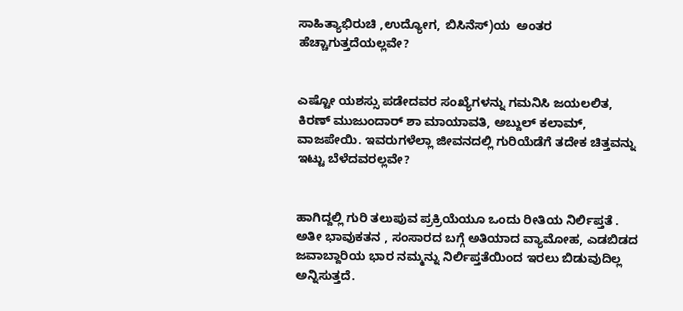ಸಾಹಿತ್ಯಾಭಿರುಚಿ ,ಉದ್ಯೋಗ, ಬಿಸಿನೆಸ್)ಯ  ಅಂತರ ಹೆಚ್ಚಾಗುತ್ತದೆಯಲ್ಲವೇ?


ಎಷ್ಟೋ ಯಶಸ್ಸು ಪಡೇದವರ ಸಂಖ್ಯೆಗಳನ್ನು ಗಮನಿಸಿ ಜಯಲಲಿತ, ಕಿರಣ್ ಮುಜುಂದಾರ್ ಶಾ ಮಾಯಾವತಿ, ಅಬ್ದುಲ್ ಕಲಾಮ್, ವಾಜಪೇಯಿ. ಇವರುಗಳೆಲ್ಲಾ ಜೀವನದಲ್ಲಿ ಗುರಿಯೆಡೆಗೆ ತದೇಕ ಚಿತ್ತವನ್ನು ಇಟ್ಟು ಬೆಳೆದವರಲ್ಲವೇ?


ಹಾಗಿದ್ದಲ್ಲಿ ಗುರಿ ತಲುಪುವ ಪ್ರಕ್ರಿಯೆಯೂ ಒಂದು ರೀತಿಯ ನಿರ್ಲಿಪ್ತತೆ . ಅತೀ ಭಾವುಕತನ , ಸಂಸಾರದ ಬಗ್ಗೆ ಅತಿಯಾದ ವ್ಯಾಮೋಹ, ಎಡಬಿಡದ ಜವಾಬ್ದಾರಿಯ ಭಾರ ನಮ್ಮನ್ನು ನಿರ್ಲಿಪ್ತತೆಯಿಂದ ಇರಲು ಬಿಡುವುದಿಲ್ಲ ಅನ್ನಿಸುತ್ತದೆ.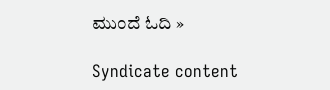ಮುಂದೆ ಓದಿ »

Syndicate content